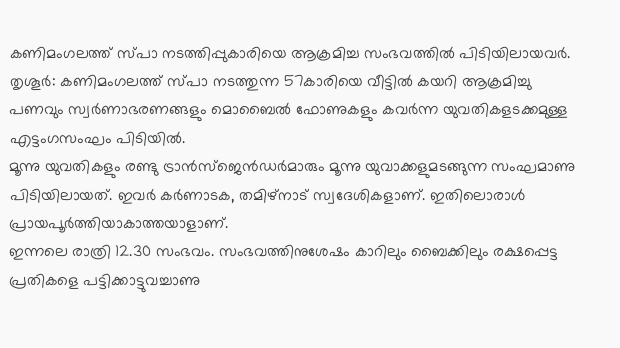കണിമംഗലത്ത് സ്പാ നടത്തിപ്പുകാരിയെ ആക്രമിച്ച സംഭവത്തിൽ പിടിയിലായവർ.
തൃശൂർ: കണിമംഗലത്ത് സ്പാ നടത്തുന്ന 57കാരിയെ വീട്ടിൽ കയറി ആക്രമിച്ചു പണവും സ്വർണാഭരണങ്ങളും മൊബൈൽ ഫോണുകളും കവർന്ന യുവതികളടക്കമുള്ള എട്ടംഗസംഘം പിടിയിൽ.
മൂന്നു യുവതികളും രണ്ടു ട്രാൻസ്ജെൻഡർമാരും മൂന്നു യുവാക്കളുമടങ്ങുന്ന സംഘമാണു പിടിയിലായത്. ഇവർ കർണാടക, തമിഴ്നാട് സ്വദേശികളാണ്. ഇതിലൊരാൾ പ്രായപൂർത്തിയാകാത്തയാളാണ്.
ഇന്നലെ രാത്രി 12.30 സംഭവം. സംഭവത്തിനുശേഷം കാറിലും ബൈക്കിലും രക്ഷപ്പെട്ട പ്രതികളെ പട്ടിക്കാട്ടുവച്ചാണു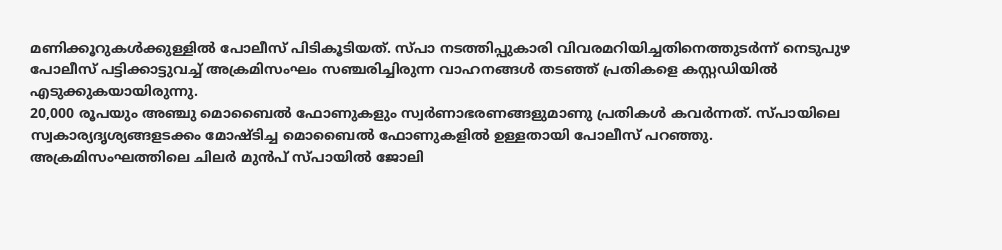മണിക്കൂറുകൾക്കുള്ളിൽ പോലീസ് പിടികൂടിയത്. സ്പാ നടത്തിപ്പുകാരി വിവരമറിയിച്ചതിനെത്തുടർന്ന് നെടുപുഴ പോലീസ് പട്ടിക്കാട്ടുവച്ച് അക്രമിസംഘം സഞ്ചരിച്ചിരുന്ന വാഹനങ്ങൾ തടഞ്ഞ് പ്രതികളെ കസ്റ്റഡിയിൽ എടുക്കുകയായിരുന്നു.
20,000 രൂപയും അഞ്ചു മൊബൈൽ ഫോണുകളും സ്വർണാഭരണങ്ങളുമാണു പ്രതികൾ കവർന്നത്. സ്പായിലെ സ്വകാര്യദൃശ്യങ്ങളടക്കം മോഷ്ടിച്ച മൊബൈൽ ഫോണുകളിൽ ഉള്ളതായി പോലീസ് പറഞ്ഞു.
അക്രമിസംഘത്തിലെ ചിലർ മുൻപ് സ്പായിൽ ജോലി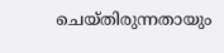ചെയ്തിരുന്നതായും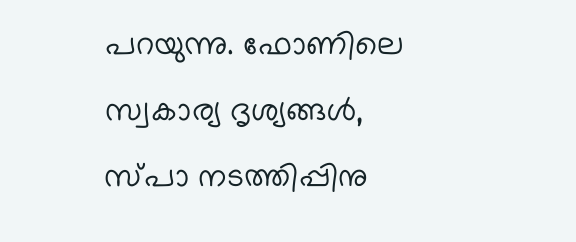പറയുന്നു. ഫോണിലെ സ്വകാര്യ ദൃശ്യങ്ങൾ, സ്പാ നടത്തിപ്പിനു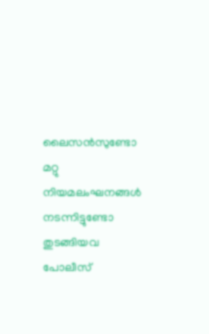ലൈസൻസുണ്ടോ മറ്റു നിയമലംഘനങ്ങൾ നടന്നിട്ടുണ്ടോ തുടങ്ങിയവ പോലീസ്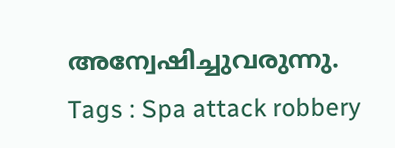അന്വേഷിച്ചുവരുന്നു.
Tags : Spa attack robbery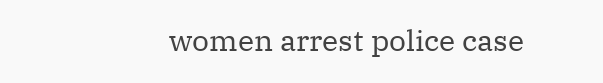women arrest police case